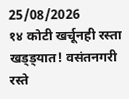25/08/2026
१४ कोटी खर्चूनही रस्ता खड्ड्यात! वसंतनगरी रस्ते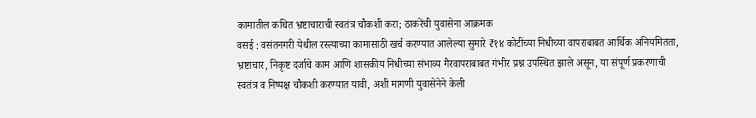कामातील कथित भ्रष्टाचाराची स्वतंत्र चौकशी करा; ठाकरेंची युवासेना आक्रमक
वसई : वसंतनगरी येथील रस्त्याच्या कामासाठी खर्च करण्यात आलेल्या सुमारे ₹१४ कोटींच्या निधीच्या वापराबाबत आर्थिक अनियमितता, भ्रष्टाचार, निकृष्ट दर्जाचे काम आणि शासकीय निधीच्या संभाव्य गैरवापराबाबत गंभीर प्रश्न उपस्थित झाले असून, या संपूर्ण प्रकरणाची स्वतंत्र व निष्पक्ष चौकशी करण्यात यावी, अशी मागणी युवासेनेने केली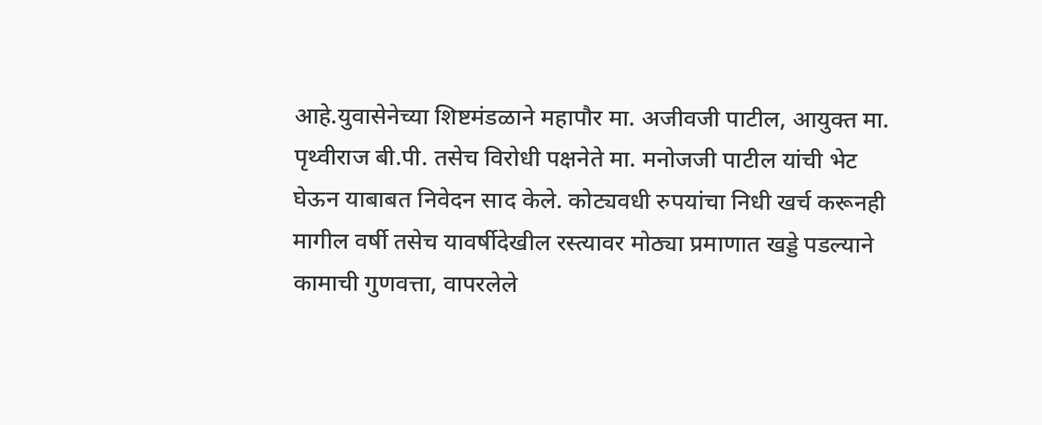आहे.युवासेनेच्या शिष्टमंडळाने महापौर मा. अजीवजी पाटील, आयुक्त मा. पृथ्वीराज बी.पी. तसेच विरोधी पक्षनेते मा. मनोजजी पाटील यांची भेट घेऊन याबाबत निवेदन साद केले. कोट्यवधी रुपयांचा निधी खर्च करूनही मागील वर्षी तसेच यावर्षीदेखील रस्त्यावर मोठ्या प्रमाणात खड्डे पडल्याने कामाची गुणवत्ता, वापरलेले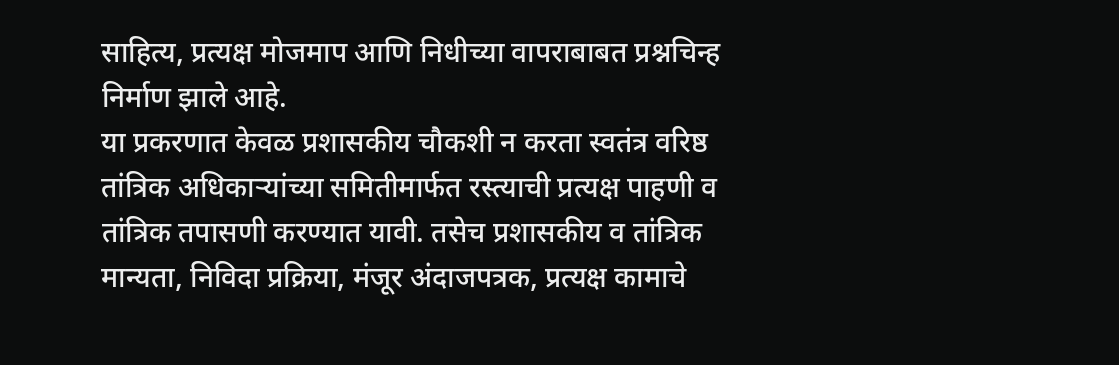साहित्य, प्रत्यक्ष मोजमाप आणि निधीच्या वापराबाबत प्रश्नचिन्ह निर्माण झाले आहे.
या प्रकरणात केवळ प्रशासकीय चौकशी न करता स्वतंत्र वरिष्ठ तांत्रिक अधिकाऱ्यांच्या समितीमार्फत रस्त्याची प्रत्यक्ष पाहणी व तांत्रिक तपासणी करण्यात यावी. तसेच प्रशासकीय व तांत्रिक मान्यता, निविदा प्रक्रिया, मंजूर अंदाजपत्रक, प्रत्यक्ष कामाचे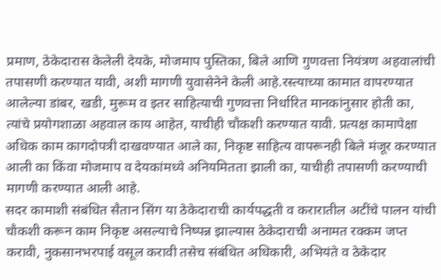प्रमाण, ठेकेदारास केलेली देयके, मोजमाप पुस्तिका, बिले आणि गुणवत्ता नियंत्रण अहवालांची तपासणी करण्यात यावी, अशी मागणी युवासेनेने केली आहे.रस्त्याच्या कामात वापरण्यात आलेल्या डांबर, खडी, मुरूम व इतर साहित्याची गुणवत्ता निर्धारित मानकांनुसार होती का, त्यांचे प्रयोगशाळा अहवाल काय आहेत, याचीही चौकशी करण्यात यावी. प्रत्यक्ष कामापेक्षा अधिक काम कागदोपत्री दाखवण्यात आले का, निकृष्ट साहित्य वापरूनही बिले मंजूर करण्यात आली का किंवा मोजमाप व देयकांमध्ये अनियमितता झाली का, याचीही तपासणी करण्याची मागणी करण्यात आली आहे.
सदर कामाशी संबंधित सैतान सिंग या ठेकेदाराची कार्यपद्धती व करारातील अटींचे पालन यांची चौकशी करून काम निकृष्ट असल्याचे निष्पन्न झाल्यास ठेकेदाराची अनामत रक्कम जप्त करावी, नुकसानभरपाई वसूल करावी तसेच संबंधित अधिकारी, अभियंते व ठेकेदार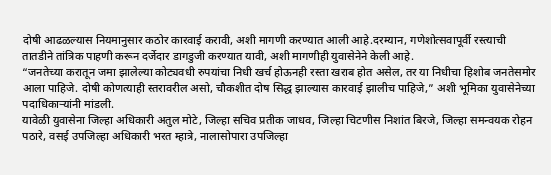दोषी आढळल्यास नियमानुसार कठोर कारवाई करावी, अशी मागणी करण्यात आली आहे.दरम्यान, गणेशोत्सवापूर्वी रस्त्याची तातडीने तांत्रिक पाहणी करून दर्जेदार डागडुजी करण्यात यावी, अशी मागणीही युवासेनेने केली आहे.
“जनतेच्या करातून जमा झालेल्या कोट्यवधी रुपयांचा निधी खर्च होऊनही रस्ता खराब होत असेल, तर या निधीचा हिशोब जनतेसमोर आला पाहिजे. दोषी कोणत्याही स्तरावरील असो, चौकशीत दोष सिद्ध झाल्यास कारवाई झालीच पाहिजे,” अशी भूमिका युवासेनेच्या पदाधिकाऱ्यांनी मांडली.
यावेळी युवासेना जिल्हा अधिकारी अतुल मोटे, जिल्हा सचिव प्रतीक जाधव, जिल्हा चिटणीस निशांत बिरजे, जिल्हा समन्वयक रोहन पठारे, वसई उपजिल्हा अधिकारी भरत म्हात्रे, नालासोपारा उपजिल्हा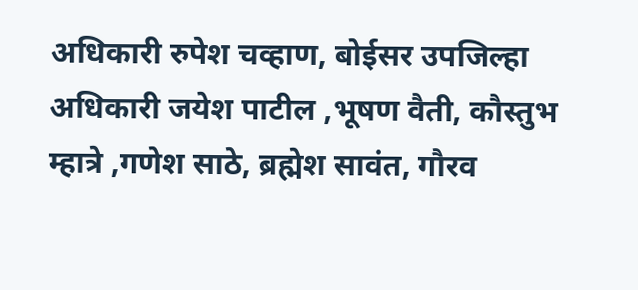अधिकारी रुपेश चव्हाण, बोईसर उपजिल्हा अधिकारी जयेश पाटील ,भूषण वैती, कौस्तुभ म्हात्रे ,गणेश साठे, ब्रह्मेश सावंत, गौरव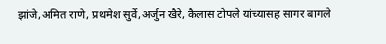झांजे,अमित राणे, प्रथमेश सुर्वे,अर्जुन खैरे, कैलास टोपले यांच्यासह सागर बागले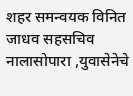शहर समन्वयक विनित जाधव सहसचिव नालासोपारा ,युवासेनेचे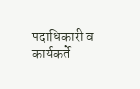पदाधिकारी व कार्यकर्ते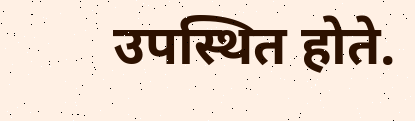उपस्थित होते.